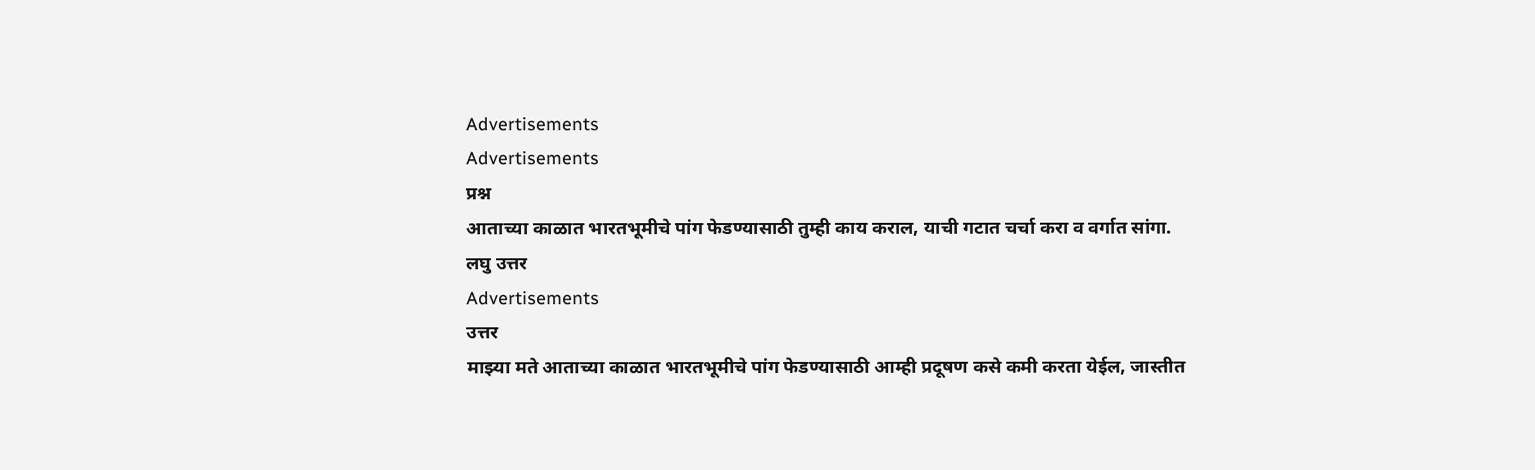Advertisements
Advertisements
प्रश्न
आताच्या काळात भारतभूमीचे पांग फेडण्यासाठी तुम्ही काय कराल, याची गटात चर्चा करा व वर्गात सांगा.
लघु उत्तर
Advertisements
उत्तर
माझ्या मते आताच्या काळात भारतभूमीचे पांग फेडण्यासाठी आम्ही प्रदूषण कसे कमी करता येईल, जास्तीत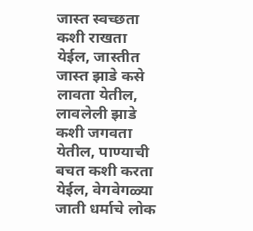जास्त स्वच्छता कशी राखता येईल, जास्तीत जास्त झाडे कसे लावता येतील, लावलेली झाडे कशी जगवता येतील, पाण्याची बचत कशी करता येईल, वेगवेगळ्या जाती धर्माचे लोक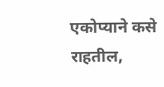एकोप्याने कसे राहतील,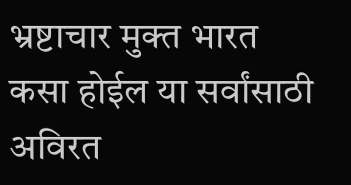भ्रष्टाचार मुक्त भारत कसा होईल या सर्वांसाठी अविरत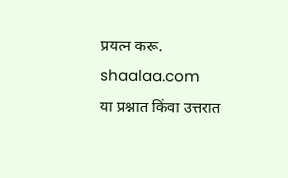प्रयत्न करू.
shaalaa.com
या प्रश्नात किंवा उत्तरात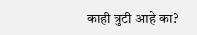काही त्रुटी आहे का?